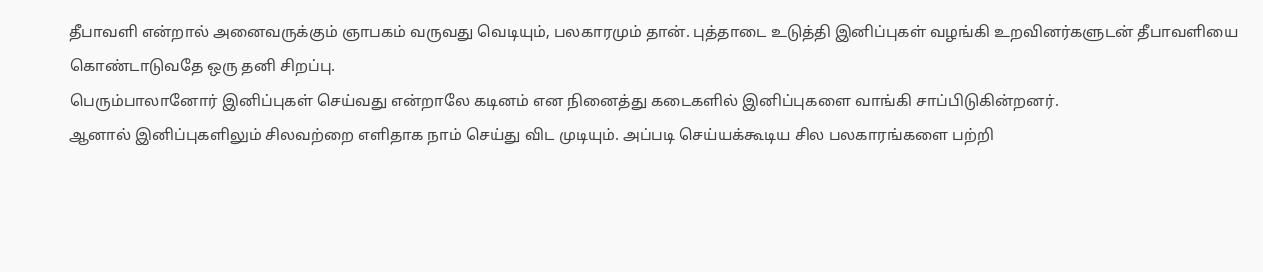தீபாவளி என்றால் அனைவருக்கும் ஞாபகம் வருவது வெடியும், பலகாரமும் தான். புத்தாடை உடுத்தி இனிப்புகள் வழங்கி உறவினர்களுடன் தீபாவளியை கொண்டாடுவதே ஒரு தனி சிறப்பு.
பெரும்பாலானோர் இனிப்புகள் செய்வது என்றாலே கடினம் என நினைத்து கடைகளில் இனிப்புகளை வாங்கி சாப்பிடுகின்றனர்.
ஆனால் இனிப்புகளிலும் சிலவற்றை எளிதாக நாம் செய்து விட முடியும். அப்படி செய்யக்கூடிய சில பலகாரங்களை பற்றி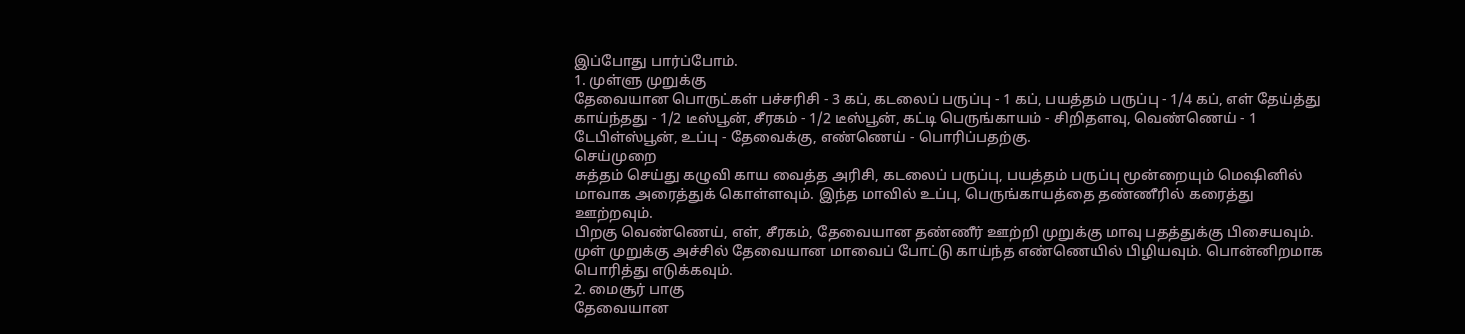இப்போது பார்ப்போம்.
1. முள்ளு முறுக்கு
தேவையான பொருட்கள் பச்சரிசி - 3 கப், கடலைப் பருப்பு - 1 கப், பயத்தம் பருப்பு - 1/4 கப், எள் தேய்த்து காய்ந்தது - 1/2 டீஸ்பூன், சீரகம் - 1/2 டீஸ்பூன், கட்டி பெருங்காயம் - சிறிதளவு, வெண்ணெய் - 1 டேபிள்ஸ்பூன், உப்பு - தேவைக்கு, எண்ணெய் - பொரிப்பதற்கு.
செய்முறை
சுத்தம் செய்து கழுவி காய வைத்த அரிசி, கடலைப் பருப்பு, பயத்தம் பருப்பு மூன்றையும் மெஷினில் மாவாக அரைத்துக் கொள்ளவும். இந்த மாவில் உப்பு, பெருங்காயத்தை தண்ணீரில் கரைத்து ஊற்றவும்.
பிறகு வெண்ணெய், எள், சீரகம், தேவையான தண்ணீர் ஊற்றி முறுக்கு மாவு பதத்துக்கு பிசையவும். முள் முறுக்கு அச்சில் தேவையான மாவைப் போட்டு காய்ந்த எண்ணெயில் பிழியவும். பொன்னிறமாக பொரித்து எடுக்கவும்.
2. மைசூர் பாகு
தேவையான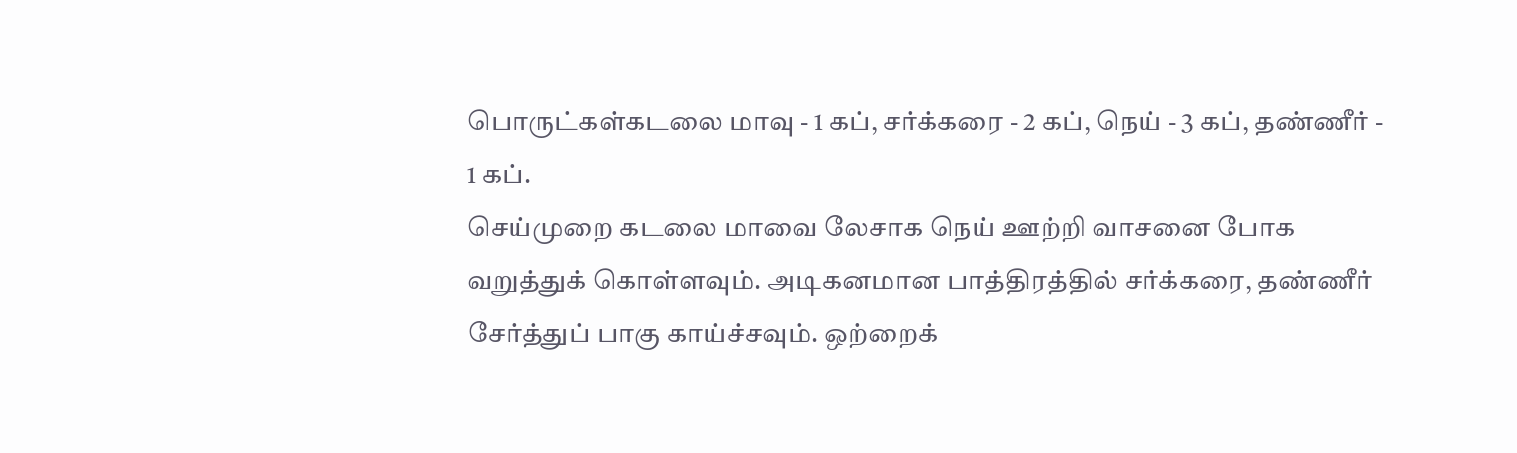பொருட்கள்கடலை மாவு - 1 கப், சர்க்கரை - 2 கப், நெய் - 3 கப், தண்ணீர் - 1 கப்.
செய்முறை கடலை மாவை லேசாக நெய் ஊற்றி வாசனை போக வறுத்துக் கொள்ளவும். அடிகனமான பாத்திரத்தில் சர்க்கரை, தண்ணீர் சேர்த்துப் பாகு காய்ச்சவும். ஒற்றைக்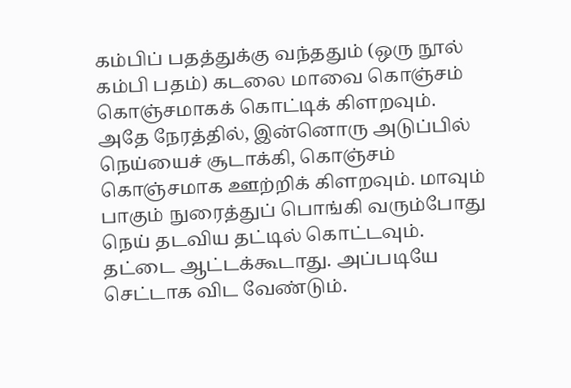கம்பிப் பதத்துக்கு வந்ததும் (ஒரு நூல் கம்பி பதம்) கடலை மாவை கொஞ்சம் கொஞ்சமாகக் கொட்டிக் கிளறவும்.
அதே நேரத்தில், இன்னொரு அடுப்பில் நெய்யைச் சூடாக்கி, கொஞ்சம் கொஞ்சமாக ஊற்றிக் கிளறவும். மாவும் பாகும் நுரைத்துப் பொங்கி வரும்போது நெய் தடவிய தட்டில் கொட்டவும். தட்டை ஆட்டக்கூடாது. அப்படியே செட்டாக விட வேண்டும்.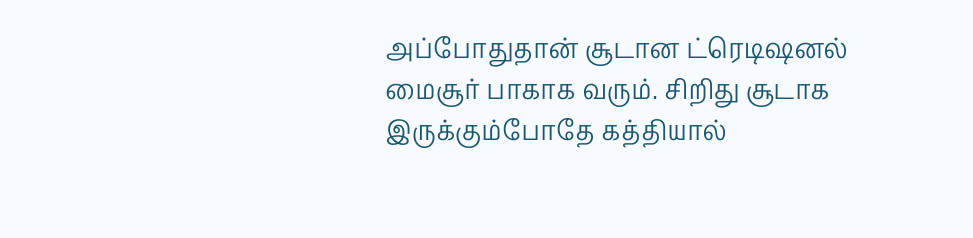அப்போதுதான் சூடான ட்ரெடிஷனல் மைசூர் பாகாக வரும். சிறிது சூடாக இருக்கும்போதே கத்தியால்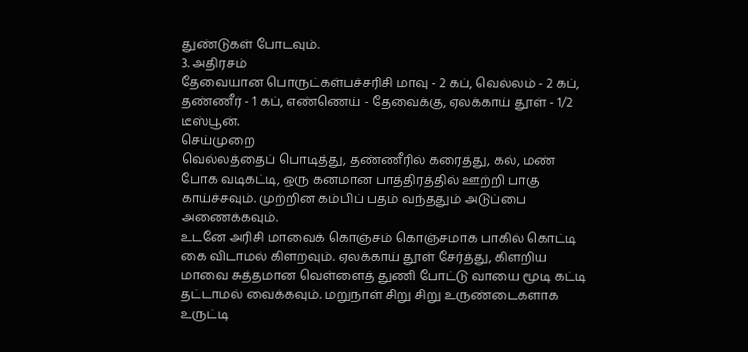துண்டுகள் போடவும்.
3. அதிரசம்
தேவையான பொருட்கள்பச்சரிசி மாவு - 2 கப், வெல்லம் - 2 கப், தண்ணீர் - 1 கப், எண்ணெய் - தேவைக்கு, ஏலக்காய் தூள் - 1/2 டீஸ்பூன்.
செய்முறை
வெல்லத்தைப் பொடித்து, தண்ணீரில் கரைத்து, கல், மண் போக வடிகட்டி, ஒரு கனமான பாத்திரத்தில் ஊற்றி பாகு காய்ச்சவும். முற்றின கம்பிப் பதம் வந்ததும் அடுப்பை அணைக்கவும்.
உடனே அரிசி மாவைக் கொஞ்சம் கொஞ்சமாக பாகில் கொட்டி கை விடாமல் கிளறவும். ஏலக்காய் தூள் சேர்த்து, கிளறிய மாவை சுத்தமான வெள்ளைத் துணி போட்டு வாயை மூடி கட்டி தட்டாமல் வைக்கவும். மறுநாள் சிறு சிறு உருண்டைகளாக உருட்டி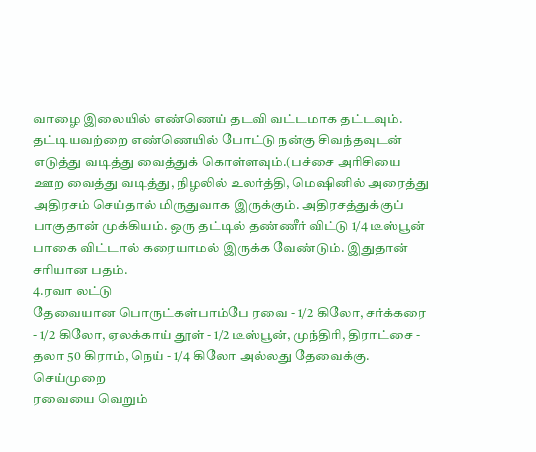வாழை இலையில் எண்ணெய் தடவி வட்டமாக தட்டவும்.
தட்டியவற்றை எண்ணெயில் போட்டு நன்கு சிவந்தவுடன் எடுத்து வடித்து வைத்துக் கொள்ளவும்.(பச்சை அரிசியை ஊற வைத்து வடித்து, நிழலில் உலர்த்தி, மெஷினில் அரைத்து அதிரசம் செய்தால் மிருதுவாக இருக்கும். அதிரசத்துக்குப் பாகுதான் முக்கியம். ஒரு தட்டில் தண்ணீர் விட்டு 1/4 டீஸ்பூன் பாகை விட்டால் கரையாமல் இருக்க வேண்டும். இதுதான் சரியான பதம்.
4.ரவா லட்டு
தேவையான பொருட்கள்பாம்பே ரவை - 1/2 கிலோ, சர்க்கரை - 1/2 கிலோ, ஏலக்காய் தூள் - 1/2 டீஸ்பூன், முந்திரி, திராட்சை - தலா 50 கிராம், நெய் - 1/4 கிலோ அல்லது தேவைக்கு.
செய்முறை
ரவையை வெறும்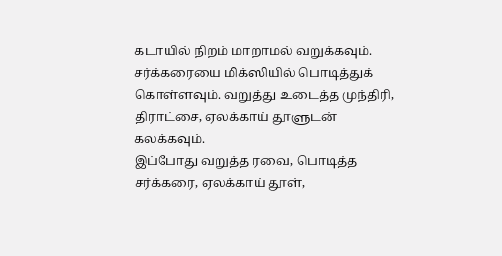கடாயில் நிறம் மாறாமல் வறுக்கவும். சர்க்கரையை மிக்ஸியில் பொடித்துக் கொள்ளவும். வறுத்து உடைத்த முந்திரி, திராட்சை, ஏலக்காய் தூளுடன் கலக்கவும்.
இப்போது வறுத்த ரவை, பொடித்த சர்க்கரை, ஏலக்காய் தூள்,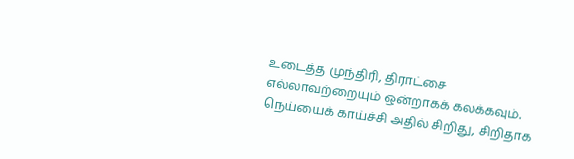உடைத்த முந்திரி, திராட்சை எல்லாவற்றையும் ஒன்றாகக் கலக்கவும். நெய்யைக் காய்ச்சி அதில் சிறிது, சிறிதாக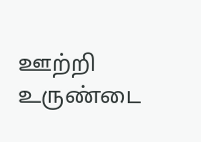ஊற்றி உருண்டை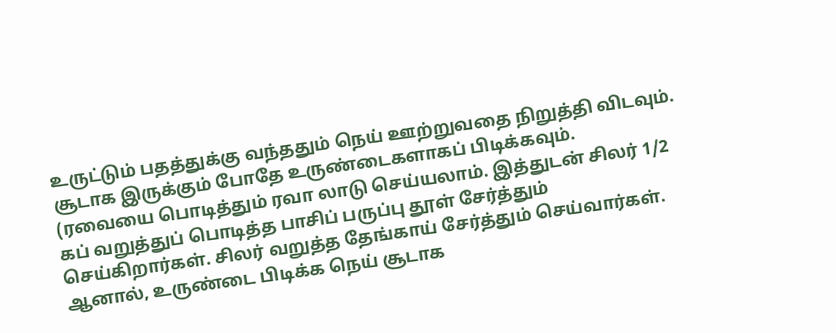உருட்டும் பதத்துக்கு வந்ததும் நெய் ஊற்றுவதை நிறுத்தி விடவும். சூடாக இருக்கும் போதே உருண்டைகளாகப் பிடிக்கவும்.
(ரவையை பொடித்தும் ரவா லாடு செய்யலாம். இத்துடன் சிலர் 1/2 கப் வறுத்துப் பொடித்த பாசிப் பருப்பு தூள் சேர்த்தும் செய்கிறார்கள். சிலர் வறுத்த தேங்காய் சேர்த்தும் செய்வார்கள். ஆனால், உருண்டை பிடிக்க நெய் சூடாக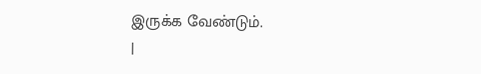இருக்க வேண்டும்.
|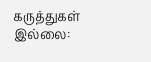கருத்துகள் இல்லை: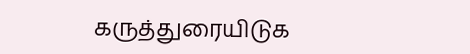கருத்துரையிடுக